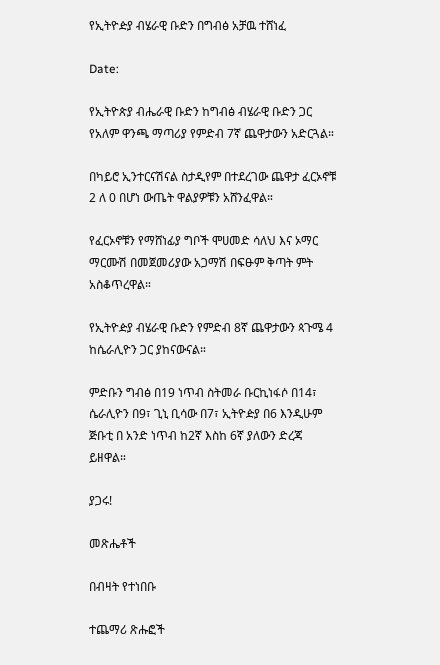የኢትዮዽያ ብሄራዊ ቡድን በግብፅ አቻዉ ተሸነፈ

Date:

የኢትዮጵያ ብሔራዊ ቡድን ከግብፅ ብሄራዊ ቡድን ጋር የአለም ዋንጫ ማጣሪያ የምድብ 7ኛ ጨዋታውን አድርጓል።

በካይሮ ኢንተርናሽናል ስታዲየም በተደረገው ጨዋታ ፈርኦኖቹ 2 ለ 0 በሆነ ውጤት ዋልያዎቹን አሸንፈዋል።

የፈርኦኖቹን የማሸነፊያ ግቦች ሞሀመድ ሳለህ እና ኦማር ማርሙሽ በመጀመሪያው አጋማሽ በፍፁም ቅጣት ምት አስቆጥረዋል።

የኢትዮዽያ ብሄራዊ ቡድን የምድብ 8ኛ ጨዋታውን ጳጉሜ 4 ከሴራሊዮን ጋር ያከናውናል።

ምድቡን ግብፅ በ19 ነጥብ ስትመራ ቡርኪነፋሶ በ14፣ ሴራሊዮን በ9፣ ጊኒ ቢሳው በ7፣ ኢትዮዽያ በ6 እንዲሁም ጅቡቲ በ አንድ ነጥብ ከ2ኛ እስከ 6ኛ ያለውን ድረጃ ይዘዋል።

ያጋሩ!

መጽሔቶች

በብዛት የተነበቡ

ተጨማሪ ጽሑፎች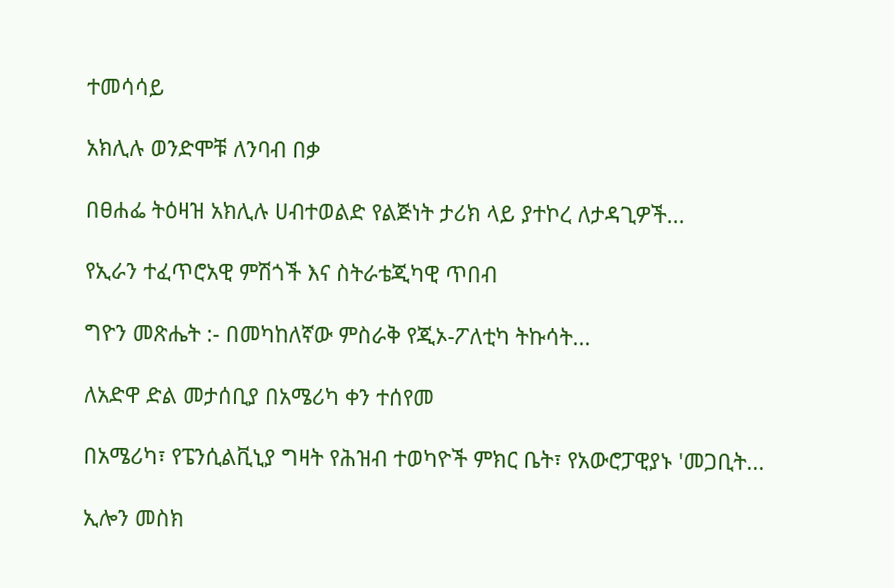ተመሳሳይ

አክሊሉ ወንድሞቹ ለንባብ በቃ

በፀሐፌ ትዕዛዝ አክሊሉ ሀብተወልድ የልጅነት ታሪክ ላይ ያተኮረ ለታዳጊዎች...

የኢራን ተፈጥሮአዊ ምሽጎች እና ስትራቴጂካዊ ጥበብ

ግዮን መጽሔት :- በመካከለኛው ምስራቅ የጂኦ-ፖለቲካ ትኩሳት...

ለአድዋ ድል መታሰቢያ በአሜሪካ ቀን ተሰየመ

በአሜሪካ፣ የፔንሲልቪኒያ ግዛት የሕዝብ ተወካዮች ምክር ቤት፣ የአውሮፓዊያኑ 'መጋቢት...

ኢሎን መስክ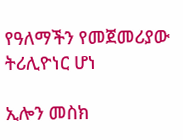የዓለማችን የመጀመሪያው ትሪሊዮነር ሆነ

ኢሎን መስክ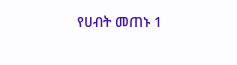የሀብት መጠኑ 1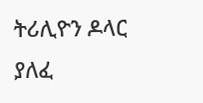ትሪሊዮን ዶላር ያለፈ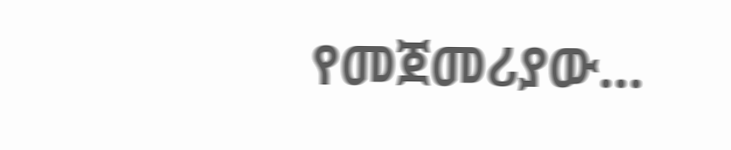የመጀመሪያው...